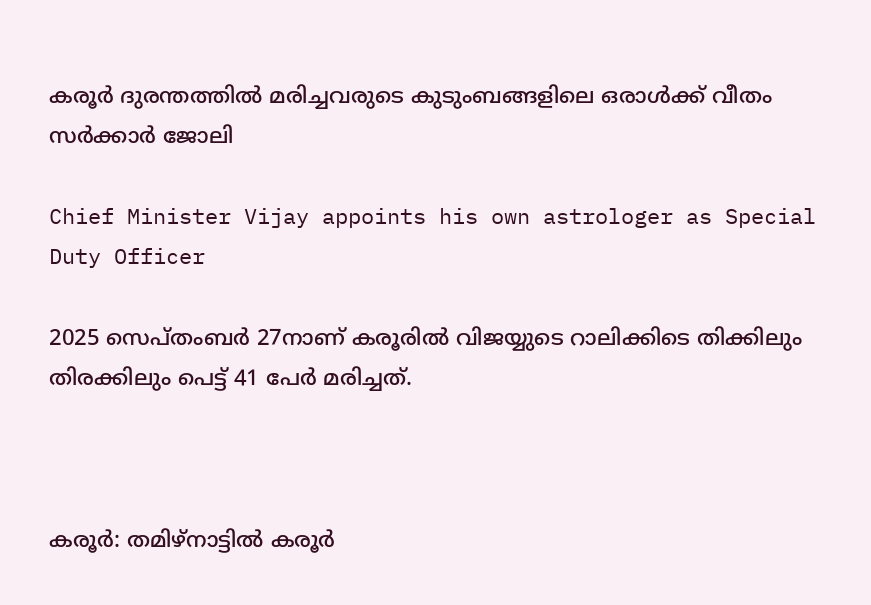കരൂര്‍ ദുരന്തത്തില്‍ മരിച്ചവരുടെ കുടുംബങ്ങളിലെ ഒരാള്‍ക്ക് വീതം സര്‍ക്കാര്‍ ജോലി

Chief Minister Vijay appoints his own astrologer as Special Duty Officer

2025 സെപ്തംബര്‍ 27നാണ് കരൂരില്‍ വിജയ്യുടെ റാലിക്കിടെ തിക്കിലും തിരക്കിലും പെട്ട് 41 പേര്‍ മരിച്ചത്.



കരൂര്‍: തമിഴ്‌നാട്ടില്‍ കരൂര്‍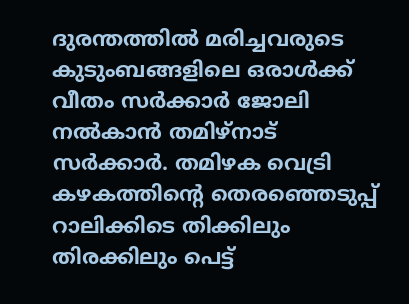ദുരന്തത്തില്‍ മരിച്ചവരുടെ കുടുംബങ്ങളിലെ ഒരാള്‍ക്ക് വീതം സര്‍ക്കാര്‍ ജോലി നല്‍കാന്‍ തമിഴ്‌നാട് സര്‍ക്കാര്‍. തമിഴക വെട്രി കഴകത്തിന്റെ തെരഞ്ഞെടുപ്പ് റാലിക്കിടെ തിക്കിലും തിരക്കിലും പെട്ട്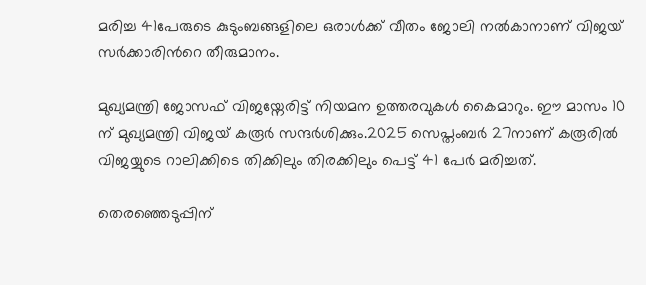മരിച്ച 41പേരുടെ കുടുംബങ്ങളിലെ ഒരാള്‍ക്ക് വീതം ജോലി നല്‍കാനാണ് വിജയ് സര്‍ക്കാരിന്‍റെ തീരുമാനം.

മുഖ്യമന്ത്രി ജോസഫ് വിജയ്നേരിട്ട് നിയമന ഉത്തരവുകൾ കൈമാറും. ഈ മാസം 10 ന് മുഖ്യമന്ത്രി വിജയ് കരൂർ സന്ദർശിക്കും.2025 സെപ്തംബര്‍ 27നാണ് കരൂരില്‍ വിജയ്യുടെ റാലിക്കിടെ തിക്കിലും തിരക്കിലും പെട്ട് 41 പേര്‍ മരിച്ചത്.

തെരഞ്ഞെടുപ്പിന്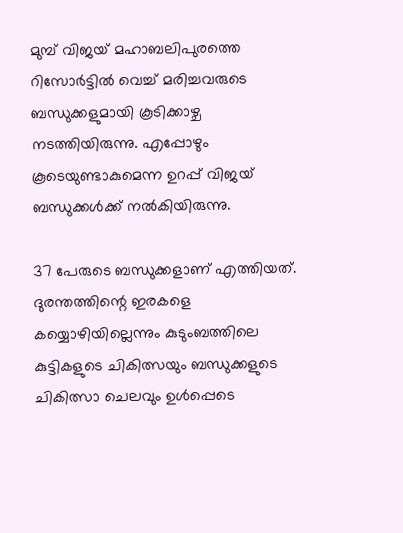മുമ്പ് വിജയ് മഹാബലിപുരത്തെ റിസോര്‍ട്ടില്‍ വെച്ച് മരിച്ചവരുടെ ബന്ധുക്കളുമായി കൂടിക്കാഴ്ച നടത്തിയിരുന്നു. എപ്പോഴും കൂടെയുണ്ടാകുമെന്ന ഉറപ്പ് വിജയ് ബന്ധുക്കള്‍ക്ക് നല്‍കിയിരുന്നു.

37 പേരുടെ ബന്ധുക്കളാണ് എത്തിയത്. ദുരന്തത്തിന്റെ ഇരകളെ കയ്യൊഴിയില്ലെന്നും കുടുംബത്തിലെ കുട്ടികളുടെ ചികിത്സയും ബന്ധുക്കളുടെ ചികിത്സാ ചെലവും ഉള്‍പ്പെടെ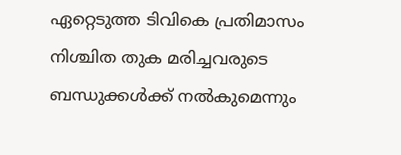ഏറ്റെടുത്ത ടിവികെ പ്രതിമാസം നിശ്ചിത തുക മരിച്ചവരുടെ ബന്ധുക്കള്‍ക്ക് നല്‍കുമെന്നും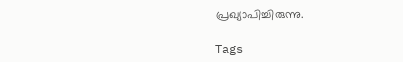പ്രഖ്യാപിച്ചിരുന്നു.

Tags